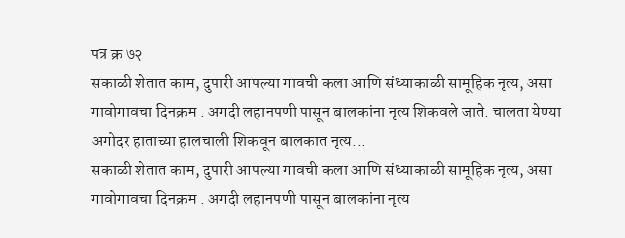पत्र क्र ७२
सकाळी शेतात काम, दुपारी आपल्या गावची कला आणि संध्याकाळी सामूहिक नृत्य, असा गावोगावचा दिनक्रम . अगदी लहानपणी पासून बालकांना नृत्य शिकवले जाते. चालता येण्या अगोदर हाताच्या हालचाली शिकवून बालकात नृत्य...
सकाळी शेतात काम, दुपारी आपल्या गावची कला आणि संध्याकाळी सामूहिक नृत्य, असा गावोगावचा दिनक्रम . अगदी लहानपणी पासून बालकांना नृत्य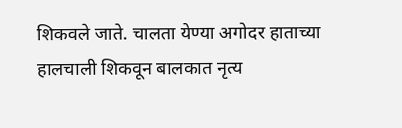शिकवले जाते. चालता येण्या अगोदर हाताच्या हालचाली शिकवून बालकात नृत्य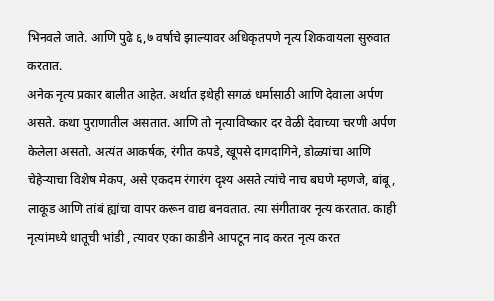भिनवले जाते. आणि पुढे ६,७ वर्षाचे झाल्यावर अधिकृतपणे नृत्य शिकवायला सुरुवात करतात.
अनेक नृत्य प्रकार बालीत आहेत. अर्थात इथेही सगळं धर्मासाठी आणि देवाला अर्पण असते. कथा पुराणातील असतात. आणि तो नृत्याविष्कार दर वेळी देवाच्या चरणी अर्पण केलेला असतो. अत्यंत आकर्षक, रंगीत कपडे, खूपसे दागदागिने, डोळ्यांचा आणि चेहेऱ्याचा विशेष मेकप, असे एकदम रंगारंग दृश्य असते त्यांचे नाच बघणे म्हणजे, बांबू, लाकूड आणि तांबं ह्यांचा वापर करून वाद्य बनवतात. त्या संगीतावर नृत्य करतात. काही नृत्यांमध्ये धातूची भांडी , त्यावर एका काडीने आपटून नाद करत नृत्य करत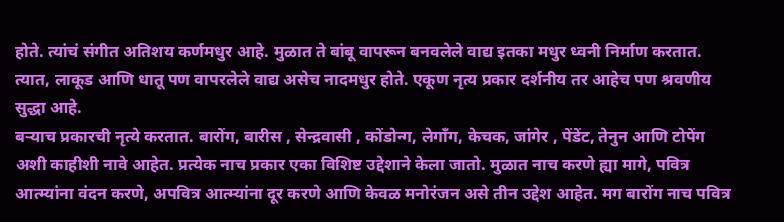होते. त्यांचं संगीत अतिशय कर्णमधुर आहे. मुळात ते बांबू वापरून बनवलेले वाद्य इतका मधुर ध्वनी निर्माण करतात. त्यात, लाकूड आणि धातू पण वापरलेले वाद्य असेच नादमधुर होते. एकूण नृत्य प्रकार दर्शनीय तर आहेच पण श्रवणीय सुद्धा आहे.
बऱ्याच प्रकारची नृत्ये करतात. बारोंग, बारीस , सेन्द्रवासी , कोंडोन्ग, लेगॉंग, केचक, जांगेर , पेंडेंट, तेनुन आणि टोपेंग अशी काहीशी नावे आहेत. प्रत्येक नाच प्रकार एका विशिष्ट उद्देशाने केला जातो. मुळात नाच करणे ह्या मागे, पवित्र आत्म्यांना वंदन करणे, अपवित्र आत्म्यांना दूर करणे आणि केवळ मनोरंजन असे तीन उद्देश आहेत. मग बारोंग नाच पवित्र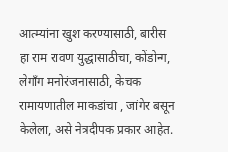आत्म्यांना खुश करण्यासाठी, बारीस हा राम रावण युद्धासाठीचा, कोंडोन्ग, लेगॉंग मनोरंजनासाठी, केचक रामायणातील माकडांचा , जांगेर बसून केलेला, असे नेत्रदीपक प्रकार आहेत.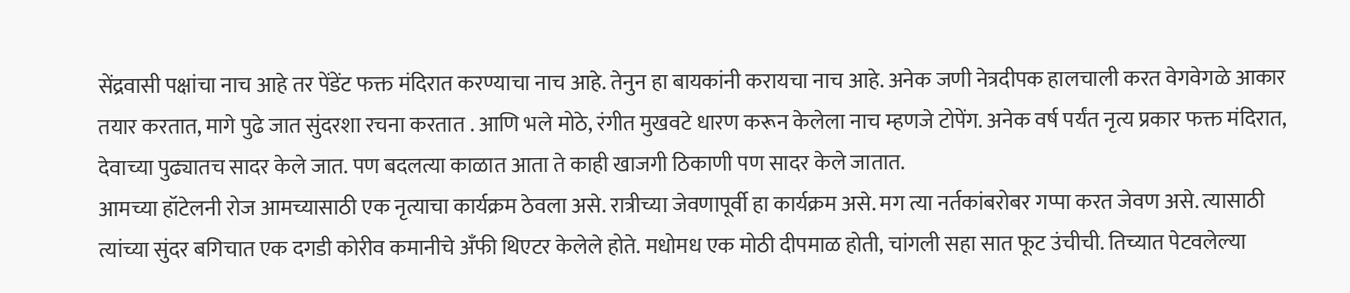सेंद्रवासी पक्षांचा नाच आहे तर पेंडेंट फक्त मंदिरात करण्याचा नाच आहे. तेनुन हा बायकांनी करायचा नाच आहे. अनेक जणी नेत्रदीपक हालचाली करत वेगवेगळे आकार तयार करतात, मागे पुढे जात सुंदरशा रचना करतात . आणि भले मोठे, रंगीत मुखवटे धारण करून केलेला नाच म्हणजे टोपेंग. अनेक वर्ष पर्यंत नृत्य प्रकार फक्त मंदिरात, देवाच्या पुढ्यातच सादर केले जात. पण बदलत्या काळात आता ते काही खाजगी ठिकाणी पण सादर केले जातात.
आमच्या हॉटेलनी रोज आमच्यासाठी एक नृत्याचा कार्यक्रम ठेवला असे. रात्रीच्या जेवणापूर्वी हा कार्यक्रम असे. मग त्या नर्तकांबरोबर गप्पा करत जेवण असे. त्यासाठी त्यांच्या सुंदर बगिचात एक दगडी कोरीव कमानीचे अँफी थिएटर केलेले होते. मधोमध एक मोठी दीपमाळ होती, चांगली सहा सात फूट उंचीची. तिच्यात पेटवलेल्या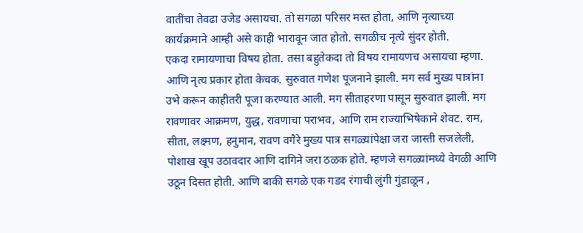वातींचा तेवढा उजेड असायचा. तो सगळा परिसर मस्त होता, आणि नृत्याच्या कार्यक्रमाने आम्ही असे काही भारावून जात होतो. सगळीच नृत्ये सुंदर होती.
एकदा रामायणाचा विषय होता. तसा बहुतेकदा तो विषय रामायणच असायचा म्हणा. आणि नृत्य प्रकार होता केचक. सुरुवात गणेश पूजनाने झाली. मग सर्व मुख्य पात्रांना उभे करून काहीतरी पूजा करण्यात आली. मग सीताहरणा पासून सुरुवात झाली. मग रावणावर आक्रमण, युद्ध, रावणाचा पराभव, आणि राम राज्याभिषेकाने शेवट. राम, सीता, लक्ष्मण, हनुमान, रावण वगैरे मुख्य पात्र सगळ्यांपेक्षा जरा जास्ती सजलेली, पोशाख खूप उठावदार आणि दागिने जरा ठळक होते. म्हणजे सगळ्यांमध्ये वेगळी आणि उठून दिसत होती. आणि बाकी सगळे एक गडद रंगाची लुंगी गुंडाळून ,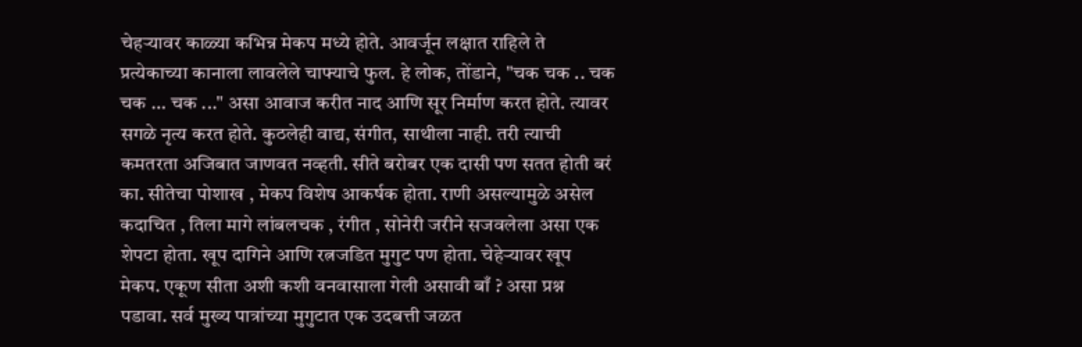चेहऱ्यावर काळ्या कभिन्न मेकप मध्ये होते. आवर्जून लक्षात राहिले ते प्रत्येकाच्या कानाला लावलेले चाफ्याचे फुल. हे लोक, तोंडाने, "चक चक .. चक चक ... चक ..." असा आवाज करीत नाद आणि सूर निर्माण करत होते. त्यावर सगळे नृत्य करत होते. कुठलेही वाद्य, संगीत, साथीला नाही. तरी त्याची कमतरता अजिबात जाणवत नव्हती. सीते बरोबर एक दासी पण सतत होती बरं का. सीतेचा पोशाख , मेकप विशेष आकर्षक होता. राणी असल्यामुळे असेल कदाचित , तिला मागे लांबलचक , रंगीत , सोनेरी जरीने सजवलेला असा एक शेपटा होता. खूप दागिने आणि रत्नजडित मुगुट पण होता. चेहेऱ्यावर खूप मेकप. एकूण सीता अशी कशी वनवासाला गेली असावी बाँ ? असा प्रश्न पडावा. सर्व मुख्य पात्रांच्या मुगुटात एक उदबत्ती जळत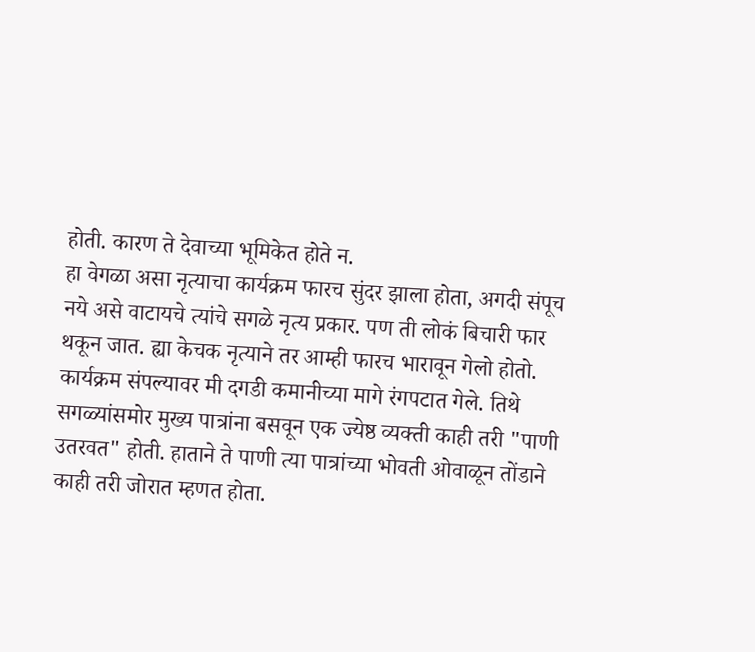होती. कारण ते देवाच्या भूमिकेत होते न.
हा वेगळा असा नृत्याचा कार्यक्रम फारच सुंदर झाला होता, अगदी संपूच नये असे वाटायचे त्यांचे सगळे नृत्य प्रकार. पण ती लोकं बिचारी फार थकून जात. ह्या केचक नृत्याने तर आम्ही फारच भारावून गेलो होतो. कार्यक्रम संपल्यावर मी दगडी कमानीच्या मागे रंगपटात गेले. तिथे सगळ्यांसमोर मुख्य पात्रांना बसवून एक ज्येष्ठ व्यक्ती काही तरी "पाणी उतरवत" होती. हाताने ते पाणी त्या पात्रांच्या भोवती ओवाळून तोंडाने काही तरी जोरात म्हणत होता.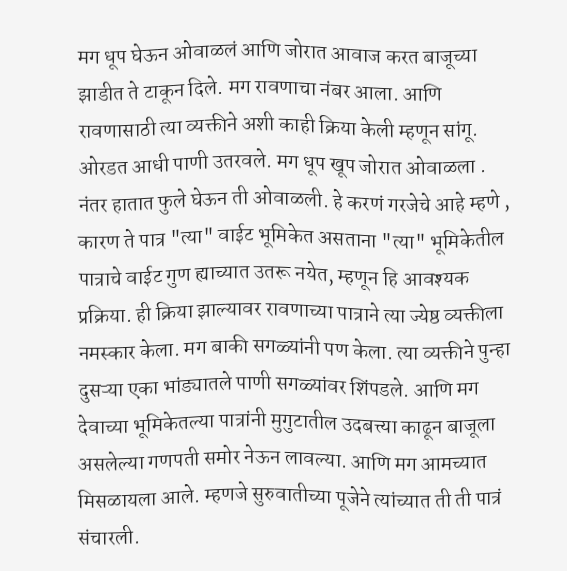मग धूप घेऊन ओवाळलं आणि जोरात आवाज करत बाजूच्या झाडीत ते टाकून दिले. मग रावणाचा नंबर आला. आणि रावणासाठी त्या व्यक्तीने अशी काही क्रिया केली म्हणून सांगू. ओरडत आधी पाणी उतरवले. मग धूप खूप जोरात ओवाळला . नंतर हातात फुले घेऊन ती ओवाळली. हे करणं गरजेचे आहे म्हणे , कारण ते पात्र "त्या" वाईट भूमिकेत असताना "त्या" भूमिकेतील पात्राचे वाईट गुण ह्याच्यात उतरू नयेत, म्हणून हि आवश्यक प्रक्रिया. ही क्रिया झाल्यावर रावणाच्या पात्राने त्या ज्येष्ठ व्यक्तीला नमस्कार केला. मग बाकी सगळ्यांनी पण केला. त्या व्यक्तीने पुन्हा दुसऱ्या एका भांड्यातले पाणी सगळ्यांवर शिंपडले. आणि मग देवाच्या भूमिकेतल्या पात्रांनी मुगुटातील उदबत्त्या काढून बाजूला असलेल्या गणपती समोर नेऊन लावल्या. आणि मग आमच्यात मिसळायला आले. म्हणजे सुरुवातीच्या पूजेने त्यांच्यात ती ती पात्रं संचारली.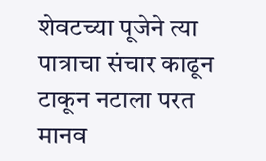शेवटच्या पूजेने त्या पात्राचा संचार काढून टाकून नटाला परत मानव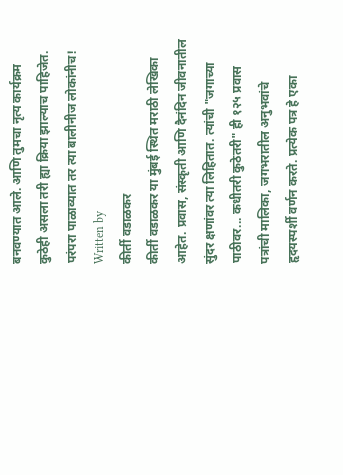बनवण्यात आले. आणि तुमचा नृत्य कार्यक्रम कुठेही असला तरी ह्या क्रिया झाल्याच पाहिजेत. परंपरा पाळाव्यात तर त्या बालीनीज लोकांनीच!
Written by
कीर्ती वडाळकर
कीर्ती वडाळकर या मुंबई स्थित मराठी लेखिका आहेत. प्रवास, संस्कृती आणि दैनंदिन जीवनातील सुंदर क्षणांवर त्या लिहितात. त्यांची "जगाच्या पाठीवर... कधीतरी कुठेतरी" ही १२५ प्रवास पत्रांची मालिका, जगभरातील अनुभवांचे हृदयस्पर्शी वर्णन करते. प्रत्येक पत्र हे एका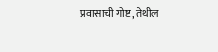प्रवासाची गोष्ट, तेथील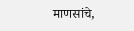माणसांचे,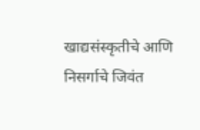खाद्यसंस्कृतीचे आणि निसर्गाचे जिवंत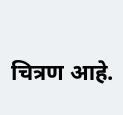चित्रण आहे.